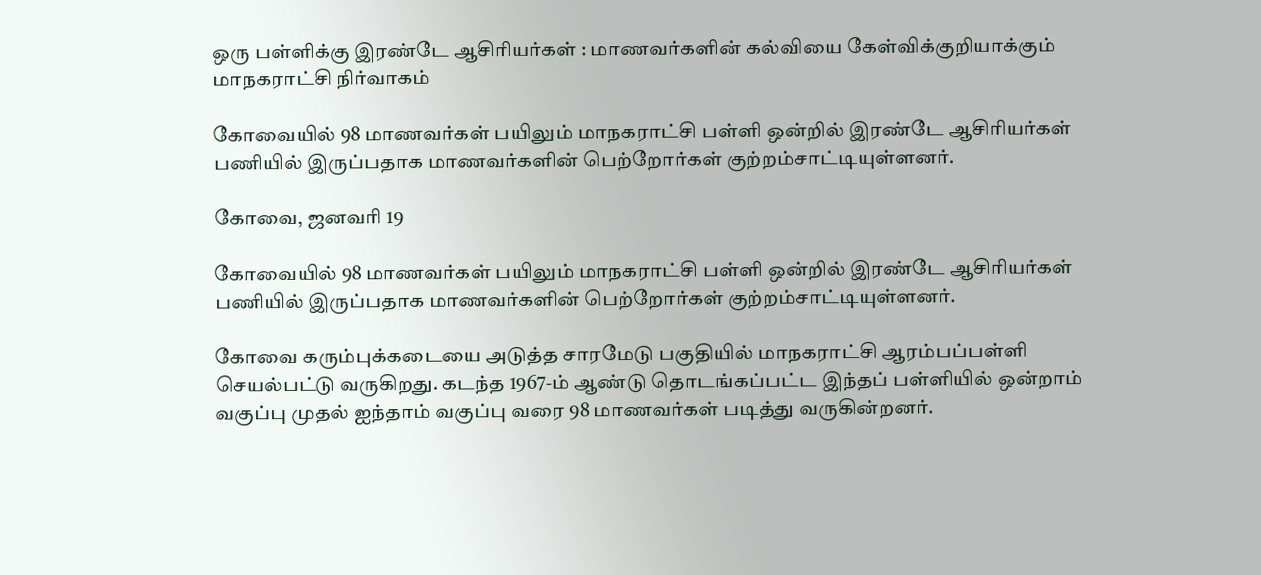ஒரு பள்ளிக்கு இரண்டே ஆசிரியர்கள் : மாணவர்களின் கல்வியை கேள்விக்குறியாக்கும் மாநகராட்சி நிர்வாகம்

கோவையில் 98 மாணவர்கள் பயிலும் மாநகராட்சி பள்ளி ஒன்றில் இரண்டே ஆசிரியர்கள் பணியில் இருப்பதாக மாணவர்களின் பெற்றோர்கள் குற்றம்சாட்டியுள்ளனர்.

கோவை, ஜனவரி 19

கோவையில் 98 மாணவர்கள் பயிலும் மாநகராட்சி பள்ளி ஒன்றில் இரண்டே ஆசிரியர்கள் பணியில் இருப்பதாக மாணவர்களின் பெற்றோர்கள் குற்றம்சாட்டியுள்ளனர்.

கோவை கரும்புக்கடையை அடுத்த சாரமேடு பகுதியில் மாநகராட்சி ஆரம்பப்பள்ளி செயல்பட்டு வருகிறது. கடந்த 1967-ம் ஆண்டு தொடங்கப்பட்ட இந்தப் பள்ளியில் ஒன்றாம் வகுப்பு முதல் ஐந்தாம் வகுப்பு வரை 98 மாணவர்கள் படித்து வருகின்றனர்.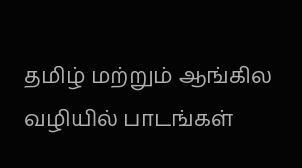தமிழ் மற்றும் ஆங்கில வழியில் பாடங்கள்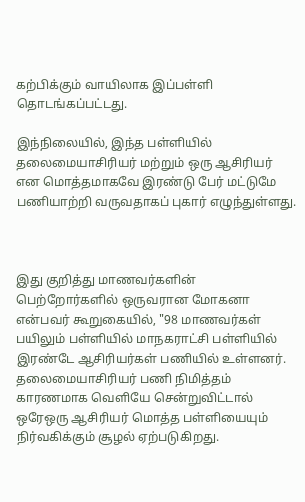கற்பிக்கும் வாயிலாக இப்பள்ளி தொடங்கப்பட்டது.

இந்நிலையில், இந்த பள்ளியில் தலைமையாசிரியர் மற்றும் ஒரு ஆசிரியர் என மொத்தமாகவே இரண்டு பேர் மட்டுமே பணியாற்றி வருவதாகப் புகார் எழுந்துள்ளது.



இது குறித்து மாணவர்களின் பெற்றோர்களில் ஒருவரான மோகனா என்பவர் கூறுகையில், "98 மாணவர்கள் பயிலும் பள்ளியில் மாநகராட்சி பள்ளியில் இரண்டே ஆசிரியர்கள் பணியில் உள்ளனர். தலைமையாசிரியர் பணி நிமித்தம் காரணமாக வெளியே சென்றுவிட்டால் ஒரேஒரு ஆசிரியர் மொத்த பள்ளியையும் நிர்வகிக்கும் சூழல் ஏற்படுகிறது.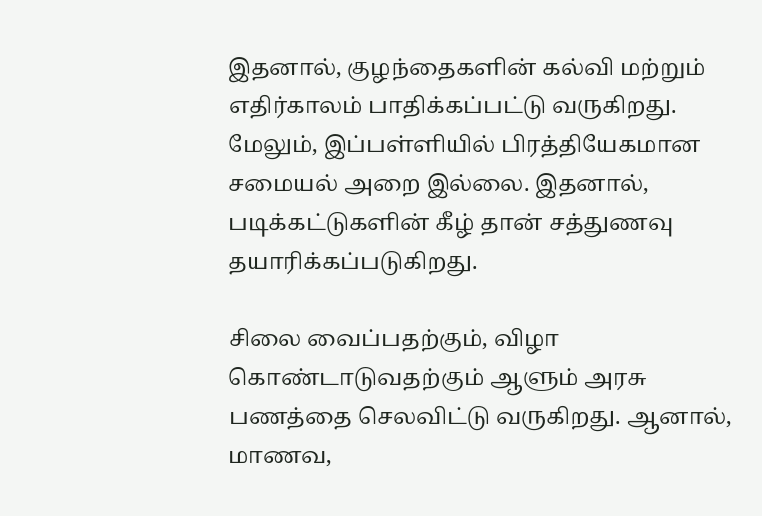இதனால், குழந்தைகளின் கல்வி மற்றும் எதிர்காலம் பாதிக்கப்பட்டு வருகிறது. மேலும், இப்பள்ளியில் பிரத்தியேகமான சமையல் அறை இல்லை. இதனால், படிக்கட்டுகளின் கீழ் தான் சத்துணவு தயாரிக்கப்படுகிறது.

சிலை வைப்பதற்கும், விழா கொண்டாடுவதற்கும் ஆளும் அரசு பணத்தை செலவிட்டு வருகிறது. ஆனால், மாணவ,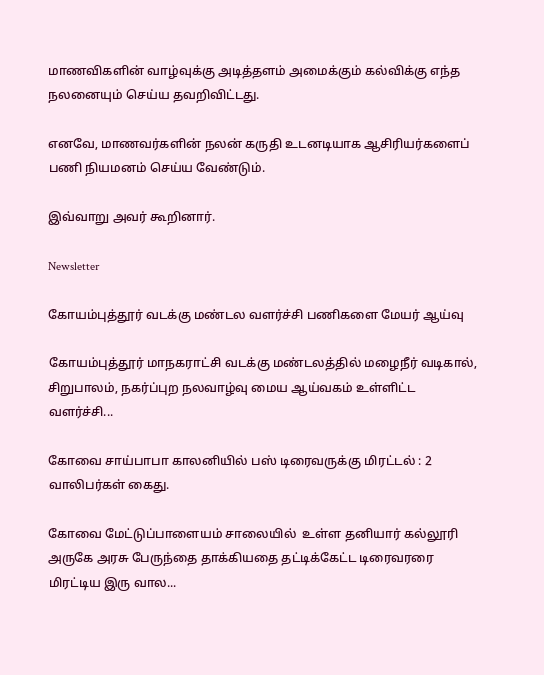மாணவிகளின் வாழ்வுக்கு அடித்தளம் அமைக்கும் கல்விக்கு எந்த நலனையும் செய்ய தவறிவிட்டது.

எனவே, மாணவர்களின் நலன் கருதி உடனடியாக ஆசிரியர்களைப் பணி நியமனம் செய்ய வேண்டும்.

இவ்வாறு அவர் கூறினார்.

Newsletter

கோயம்புத்தூர் வடக்கு மண்டல வளர்ச்சி பணிகளை மேயர் ஆய்வு

கோயம்புத்தூர் மாநகராட்சி வடக்கு மண்டலத்தில் மழைநீர் வடிகால், சிறுபாலம், நகர்ப்புற நலவாழ்வு மைய ஆய்வகம் உள்ளிட்ட வளர்ச்சி...

கோவை சாய்பாபா காலனியில் பஸ் டிரைவருக்கு மிரட்டல் : 2 வாலிபர்கள் கைது.

கோவை மேட்டுப்பாளையம் சாலையில்  உள்ள தனியார் கல்லூரி அருகே அரசு பேருந்தை தாக்கியதை தட்டிக்கேட்ட டிரைவரரை மிரட்டிய இரு வால...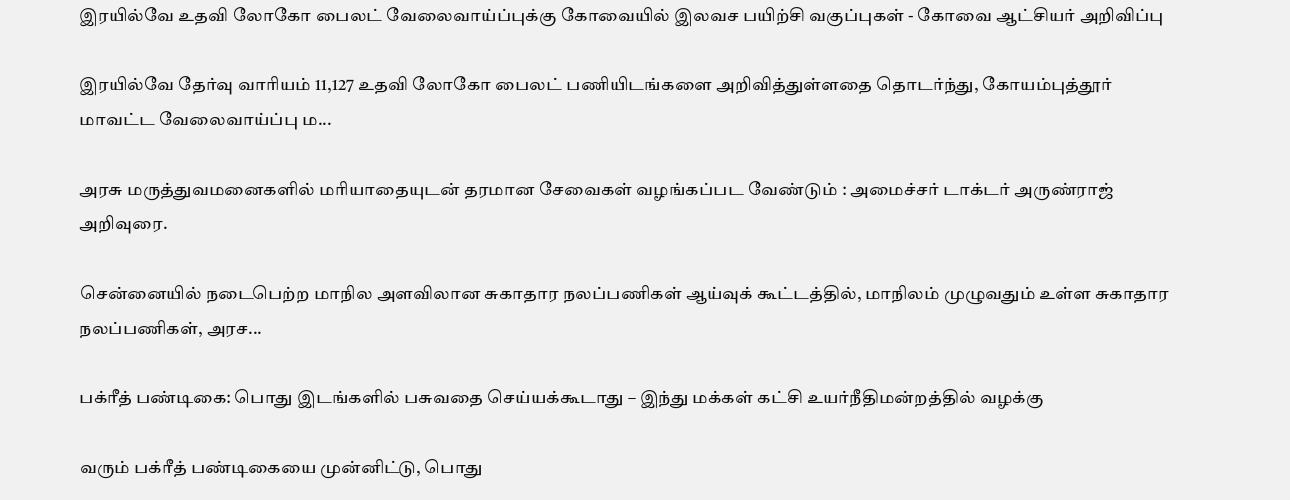இரயில்வே உதவி லோகோ பைலட் வேலைவாய்ப்புக்கு கோவையில் இலவச பயிற்சி வகுப்புகள் - கோவை ஆட்சியர் அறிவிப்பு

இரயில்வே தேர்வு வாரியம் 11,127 உதவி லோகோ பைலட் பணியிடங்களை அறிவித்துள்ளதை தொடர்ந்து, கோயம்புத்தூர் மாவட்ட வேலைவாய்ப்பு ம...

அரசு மருத்துவமனைகளில் மரியாதையுடன் தரமான சேவைகள் வழங்கப்பட வேண்டும் : அமைச்சர் டாக்டர் அருண்ராஜ் அறிவுரை.

சென்னையில் நடைபெற்ற மாநில அளவிலான சுகாதார நலப்பணிகள் ஆய்வுக் கூட்டத்தில், மாநிலம் முழுவதும் உள்ள சுகாதார நலப்பணிகள், அரச...

பக்ரீத் பண்டிகை: பொது இடங்களில் பசுவதை செய்யக்கூடாது – இந்து மக்கள் கட்சி உயர்நீதிமன்றத்தில் வழக்கு

வரும் பக்ரீத் பண்டிகையை முன்னிட்டு, பொது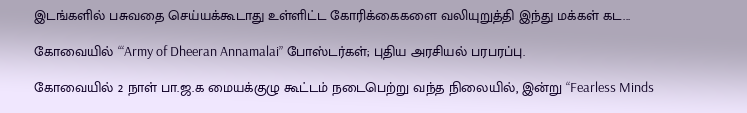இடங்களில் பசுவதை செய்யக்கூடாது உள்ளிட்ட கோரிக்கைகளை வலியுறுத்தி இந்து மக்கள் கட...

கோவையில் ‘“Army of Dheeran Annamalai” போஸ்டர்கள்; புதிய அரசியல் பரபரப்பு.

கோவையில் 2 நாள் பா.ஜ.க மையக்குழு கூட்டம் நடைபெற்று வந்த நிலையில், இன்று “Fearless Minds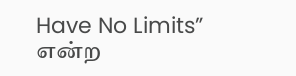Have No Limits” என்ற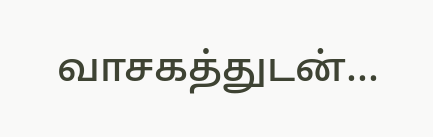வாசகத்துடன்...